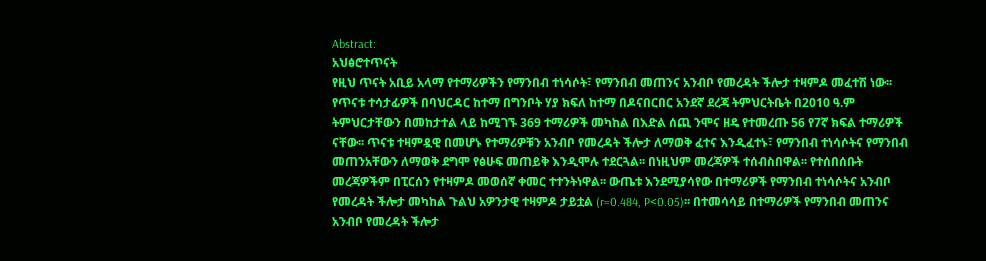Abstract:
አህፅሮተጥናት
የዚህ ጥናት አቢይ አላማ የተማሪዎችን የማንበብ ተነሳሶት፣ የማንበብ መጠንና አንብቦ የመረዳት ችሎታ ተዛምዶ መፈተሽ ነው፡፡ የጥናቱ ተሳታፊዎች በባህርዳር ከተማ በግንቦት ሃያ ክፍለ ከተማ በዶናበርበር አንደኛ ደረጃ ትምህርትቤት በ2010 ዓ.ም ትምህርታቸውን በመከታተል ላይ ከሚገኙ 369 ተማሪዎች መካከል በእድል ሰጪ ንሞና ዘዴ የተመረጡ 56 የ7ኛ ክፍል ተማሪዎች ናቸው፡፡ ጥናቱ ተዛምዷዊ በመሆኑ የተማሪዎቹን አንብቦ የመረዳት ችሎታ ለማወቅ ፈተና እንዲፈተኑ፣ የማንበብ ተነሳሶትና የማንበብ መጠንአቸውን ለማወቅ ደግሞ የፅሁፍ መጠይቅ እንዲሞሉ ተደርጓል፡፡ በነዚህም መረጃዎች ተሰብስበዋል፡፡ የተሰበሰቡት መረጃዎችም በፒርሰን የተዛምዶ መወሰኛ ቀመር ተተንትነዋል፡፡ ውጤቱ እንደሚያሳየው በተማሪዎች የማንበብ ተነሳሶትና አንብቦ የመረዳት ችሎታ መካከል ጉልህ አዎንታዊ ተዛምዶ ታይቷል (r=0.484, P<0.05)፡፡ በተመሳሳይ በተማሪዎች የማንበብ መጠንና አንብቦ የመረዳት ችሎታ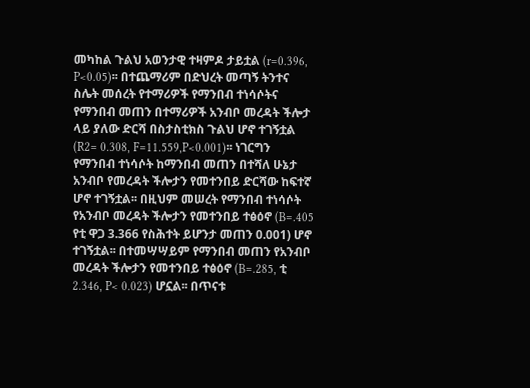መካከል ጉልህ አወንታዊ ተዛምዶ ታይቷል (r=0.396, P<0.05)፡፡ በተጨማሪም በድህረት መጣኝ ትንተና ስሌት መሰረት የተማሪዎች የማንበብ ተነሳሶትና የማንበብ መጠን በተማሪዎች አንብቦ መረዳት ችሎታ ላይ ያለው ድርሻ በስታስቲክስ ጉልህ ሆኖ ተገኝቷል (R2= 0.308, F=11.559,P<0.001)፡፡ ነገርግን የማንበብ ተነሳሶት ከማንበብ መጠን በተሻለ ሁኔታ አንብቦ የመረዳት ችሎታን የመተንበይ ድርሻው ከፍተኛ ሆኖ ተገኝቷል፡፡ በዚህም መሠረት የማንበብ ተነሳሶት የአንብቦ መረዳት ችሎታን የመተንበይ ተፅዕኖ (B=.405 የቲ ዋጋ 3.366 የስሕተት ይሆንታ መጠን 0.001) ሆኖ ተገኝቷል፡፡ በተመሣሣይም የማንበብ መጠን የአንብቦ መረዳት ችሎታን የመተንበይ ተፅዕኖ (B=.285, ቲ 2.346, P< 0.023) ሆኗል፡፡ በጥናቱ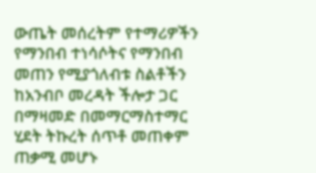ውጤት መሰረትም የተማሪዎችን የማንበብ ተነሳሶትና የማንበብ መጠን የሚያጎለብቱ ስልቶችን ከአንብቦ መረዳት ችሎታ ጋር በማዛመድ በመማርማስተማር ሂደት ትኩረት ሰጥቶ መጠቀም ጠቃሚ መሆኑ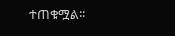ተጠቁሟል፡፡